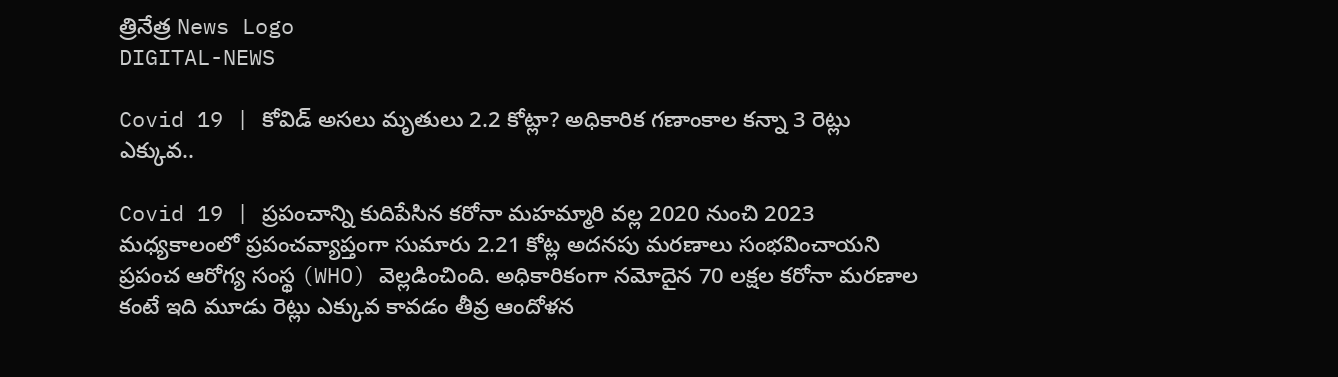త్రినేత్ర News Logo
DIGITAL-NEWS

Covid 19 | కోవిడ్ అసలు మృతులు 2.2 కోట్లా? అధికారిక గ‌ణాంకాల క‌న్నా 3 రెట్లు ఎక్కువ‌..

Covid 19 | ప్రపంచాన్ని కుదిపేసిన కరోనా మహమ్మారి వల్ల 2020 నుంచి 2023 మధ్యకాలంలో ప్రపంచవ్యాప్తంగా సుమారు 2.21 కోట్ల అదనపు మరణాలు సంభవించాయని ప్రపంచ ఆరోగ్య సంస్థ (WHO) వెల్లడించింది. అధికారికంగా నమోదైన 70 లక్షల కరోనా మరణాల కంటే ఇది మూడు రెట్లు ఎక్కువ కావడం తీవ్ర ఆందోళన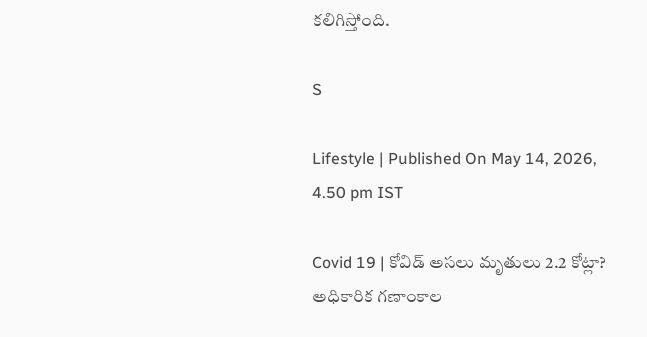కలిగిస్తోంది.

S

Lifestyle | Published On May 14, 2026, 4.50 pm IST

Covid 19 | కోవిడ్ అసలు మృతులు 2.2 కోట్లా? అధికారిక గ‌ణాంకాల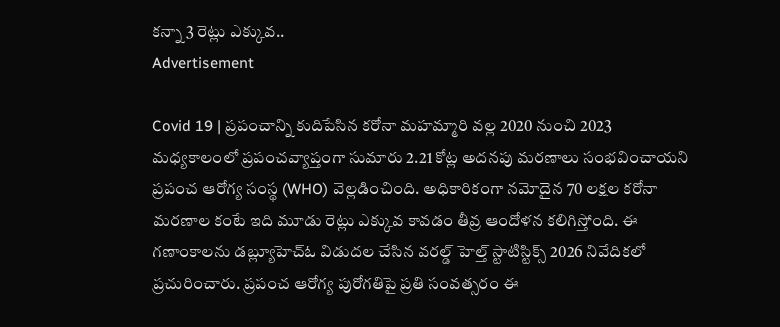క‌న్నా 3 రెట్లు ఎక్కువ‌..
Advertisement

Covid 19 | ప్రపంచాన్ని కుదిపేసిన కరోనా మహమ్మారి వల్ల 2020 నుంచి 2023 మధ్యకాలంలో ప్రపంచవ్యాప్తంగా సుమారు 2.21 కోట్ల అదనపు మరణాలు సంభవించాయని ప్రపంచ ఆరోగ్య సంస్థ (WHO) వెల్లడించింది. అధికారికంగా నమోదైన 70 లక్షల కరోనా మరణాల కంటే ఇది మూడు రెట్లు ఎక్కువ కావడం తీవ్ర ఆందోళన కలిగిస్తోంది. ఈ గణాంకాలను డబ్ల్యూహెచ్ఓ విడుదల చేసిన వరల్డ్ హెల్త్ స్టాటిస్టిక్స్ 2026 నివేదికలో ప్రచురించారు. ప్రపంచ ఆరోగ్య పురోగతిపై ప్రతి సంవత్సరం ఈ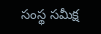సంస్థ సమీక్ష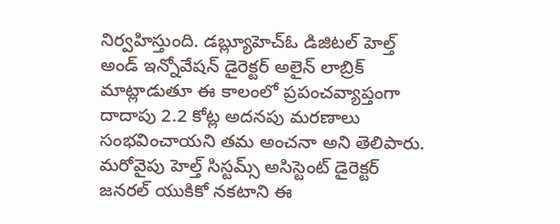నిర్వహిస్తుంది. డబ్ల్యూహెచ్ఓ డిజిటల్ హెల్త్ అండ్ ఇన్నోవేషన్ డైరెక్టర్ అలైన్ లాబ్రిక్ మాట్లాడుతూ ఈ కాలంలో ప్రపంచవ్యాప్తంగా దాదాపు 2.2 కోట్ల అదనపు మరణాలు సంభవించాయని త‌మ‌ అంచనా అని తెలిపారు. మరోవైపు హెల్త్ సిస్టమ్స్ అసిస్టెంట్ డైరెక్టర్ జనరల్ యుకికో నకటాని ఈ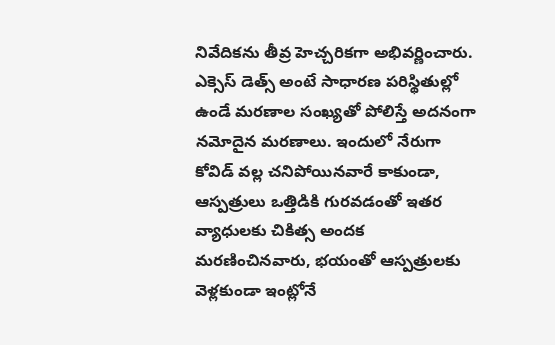నివేదికను తీవ్ర హెచ్చరికగా అభివర్ణించారు. ఎక్సెస్ డెత్స్ అంటే సాధారణ పరిస్థితుల్లో ఉండే మరణాల సంఖ్యతో పోలిస్తే అదనంగా నమోదైన మరణాలు. ఇందులో నేరుగా కోవిడ్ వల్ల చనిపోయినవారే కాకుండా, ఆస్పత్రులు ఒత్తిడికి గురవడంతో ఇతర వ్యాధులకు చికిత్స అందక మరణించినవారు, భయంతో ఆస్పత్రులకు వెళ్లకుండా ఇంట్లోనే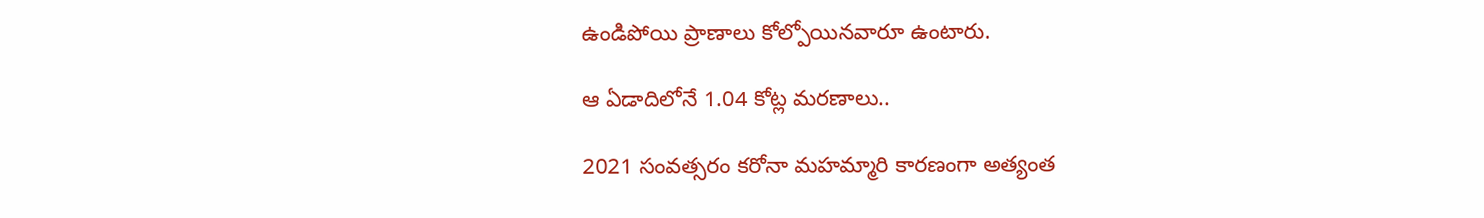ఉండిపోయి ప్రాణాలు కోల్పోయినవారూ ఉంటారు.

ఆ ఏడాదిలోనే 1.04 కోట్ల మ‌ర‌ణాలు..

2021 సంవత్సరం కరోనా మహమ్మారి కార‌ణంగా అత్యంత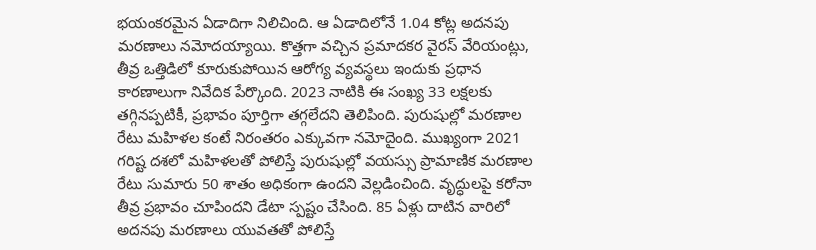భయంకరమైన ఏడాదిగా నిలిచింది. ఆ ఏడాదిలోనే 1.04 కోట్ల అదనపు మరణాలు నమోదయ్యాయి. కొత్తగా వచ్చిన ప్రమాదకర వైరస్ వేరియంట్లు, తీవ్ర ఒత్తిడిలో కూరుకుపోయిన ఆరోగ్య వ్యవస్థలు ఇందుకు ప్రధాన కారణాలుగా నివేదిక పేర్కొంది. 2023 నాటికి ఈ సంఖ్య 33 లక్షలకు తగ్గినప్పటికీ, ప్రభావం పూర్తిగా తగ్గలేదని తెలిపింది. పురుషుల్లో మరణాల రేటు మహిళల కంటే నిరంతరం ఎక్కువగా నమోదైంది. ముఖ్యంగా 2021 గరిష్ట‌ దశలో మహిళలతో పోలిస్తే పురుషుల్లో వయస్సు ప్రామాణిక మరణాల రేటు సుమారు 50 శాతం అధికంగా ఉందని వెల్లడించింది. వృద్ధులపై కరోనా తీవ్ర ప్రభావం చూపిందని డేటా స్పష్టం చేసింది. 85 ఏళ్లు దాటిన వారిలో అదనపు మరణాలు యువతతో పోలిస్తే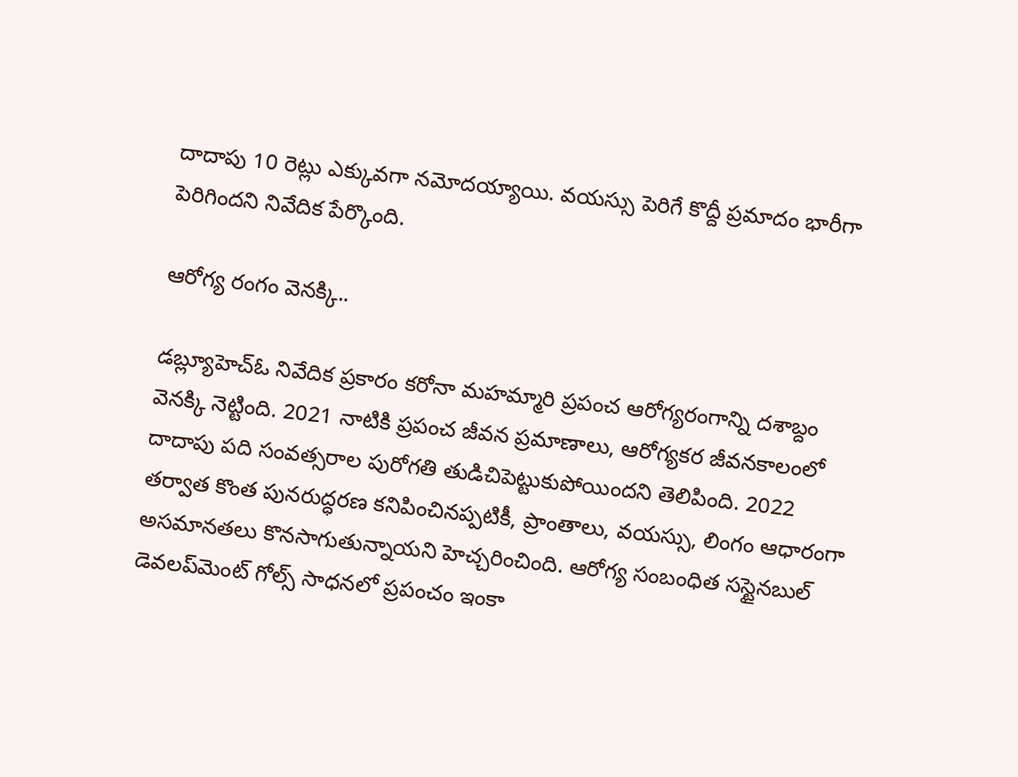దాదాపు 10 రెట్లు ఎక్కువగా నమోదయ్యాయి. వయస్సు పెరిగే కొద్దీ ప్రమాదం భారీగా పెరిగిందని నివేదిక పేర్కొంది.

ఆరోగ్య రంగం వెన‌క్కి..

డబ్ల్యూహెచ్ఓ నివేదిక ప్రకారం కరోనా మహమ్మారి ప్రపంచ ఆరోగ్యరంగాన్ని దశాబ్దం వెనక్కి నెట్టింది. 2021 నాటికి ప్రపంచ జీవన ప్రమాణాలు, ఆరోగ్యకర జీవనకాలంలో దాదాపు పది సంవత్సరాల పురోగతి తుడిచిపెట్టుకుపోయిందని తెలిపింది. 2022 తర్వాత కొంత పునరుద్ధరణ కనిపించినప్పటికీ, ప్రాంతాలు, వయస్సు, లింగం ఆధారంగా అసమానతలు కొనసాగుతున్నాయని హెచ్చరించింది. ఆరోగ్య సంబంధిత సస్టైనబుల్ డెవలప్‌మెంట్ గోల్స్ సాధనలో ప్రపంచం ఇంకా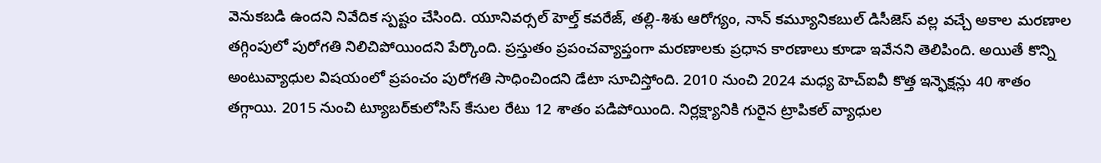వెనుకబడి ఉందని నివేదిక స్పష్టం చేసింది. యూనివర్సల్ హెల్త్ కవరేజ్, తల్లి-శిశు ఆరోగ్యం, నాన్ కమ్యూనికబుల్ డిసీజెస్ వల్ల వచ్చే అకాల మరణాల తగ్గింపులో పురోగతి నిలిచిపోయిందని పేర్కొంది. ప్రస్తుతం ప్రపంచవ్యాప్తంగా మరణాలకు ప్రధాన కారణాలు కూడా ఇవేనని తెలిపింది. అయితే కొన్ని అంటువ్యాధుల విషయంలో ప్రపంచం పురోగతి సాధించిందని డేటా సూచిస్తోంది. 2010 నుంచి 2024 మధ్య హెచ్ఐవీ కొత్త ఇన్ఫెక్షన్లు 40 శాతం తగ్గాయి. 2015 నుంచి ట్యూబర్‌కులోసిస్ కేసుల రేటు 12 శాతం పడిపోయింది. నిర్లక్ష్యానికి గురైన ట్రాపికల్ వ్యాధుల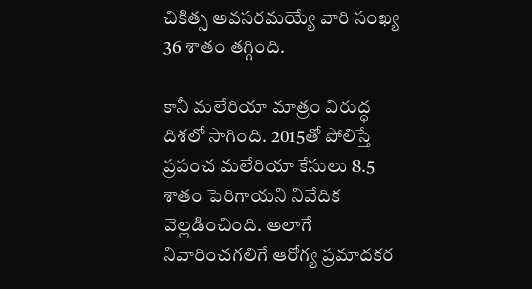చికిత్స అవసరమయ్యే వారి సంఖ్య 36 శాతం తగ్గింది.

కానీ మలేరియా మాత్రం విరుద్ధ దిశలో సాగింది. 2015తో పోలిస్తే ప్రపంచ మలేరియా కేసులు 8.5 శాతం పెరిగాయని నివేదిక వెల్లడించింది. అలాగే నివారించగలిగే ఆరోగ్య ప్రమాదకర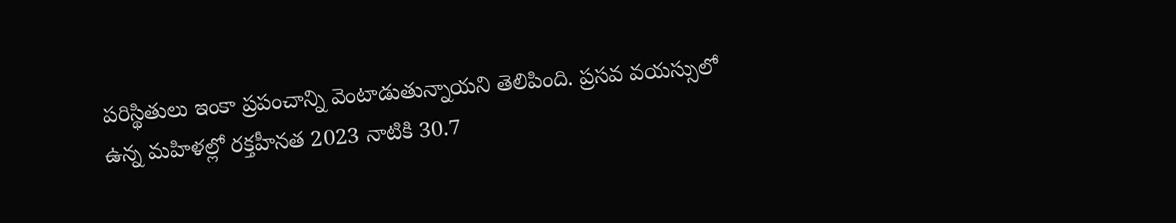పరిస్థితులు ఇంకా ప్రపంచాన్ని వెంటాడుతున్నాయని తెలిపింది. ప్రసవ వయస్సులో ఉన్న మహిళల్లో రక్తహీనత 2023 నాటికి 30.7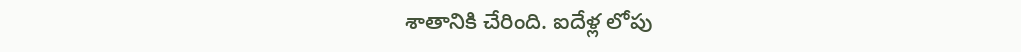శాతానికి చేరింది. ఐదేళ్ల లోపు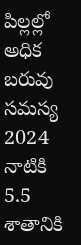పిల్లల్లో అధిక బరువు సమస్య 2024 నాటికి 5.5 శాతానికి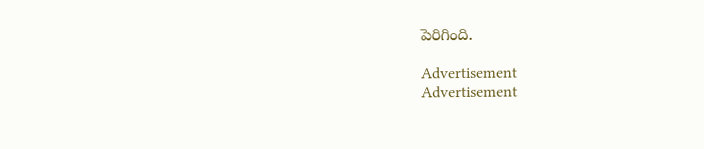పెరిగింది.

Advertisement
Advertisement